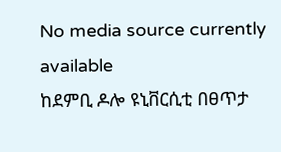No media source currently available
ከደምቢ ዶሎ ዩኒቨርሲቲ በፀጥታ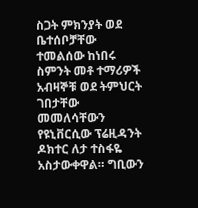ስጋት ምክንያት ወደ ቤተሰቦቻቸው ተመልሰው ከነበሩ ስምንት መቶ ተማሪዎች አብዛኞቹ ወደ ትምህርት ገበታቸው መመለሳቸውን የዩኒቨርሲው ፕሬዚዳንት ዶክተር ለታ ተስፋዬ አስታውቀዋል። ግቢውን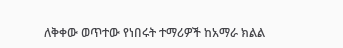ለቅቀው ወጥተው የነበሩት ተማሪዎች ከአማራ ክልል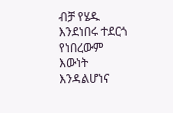ብቻ የሄዱ እንደነበሩ ተደርጎ የነበረውም እውነት እንዳልሆነና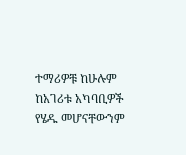ተማሪዎቹ ከሁሉም ከአገሪቱ አካባቢዎች የሄዱ መሆናቸውንም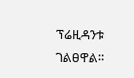ፕሬዚዳንቱ ገልፀዋል።